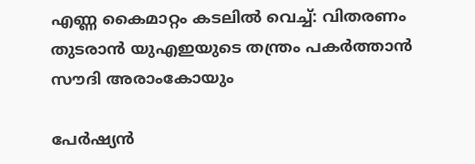എണ്ണ കൈമാറ്റം കടലില്‍ വെച്ച്: വിതരണം തുടരാന്‍ യുഎഇയുടെ തന്ത്രം പകർത്താന്‍ സൗദി അരാംകോയും

പേർഷ്യൻ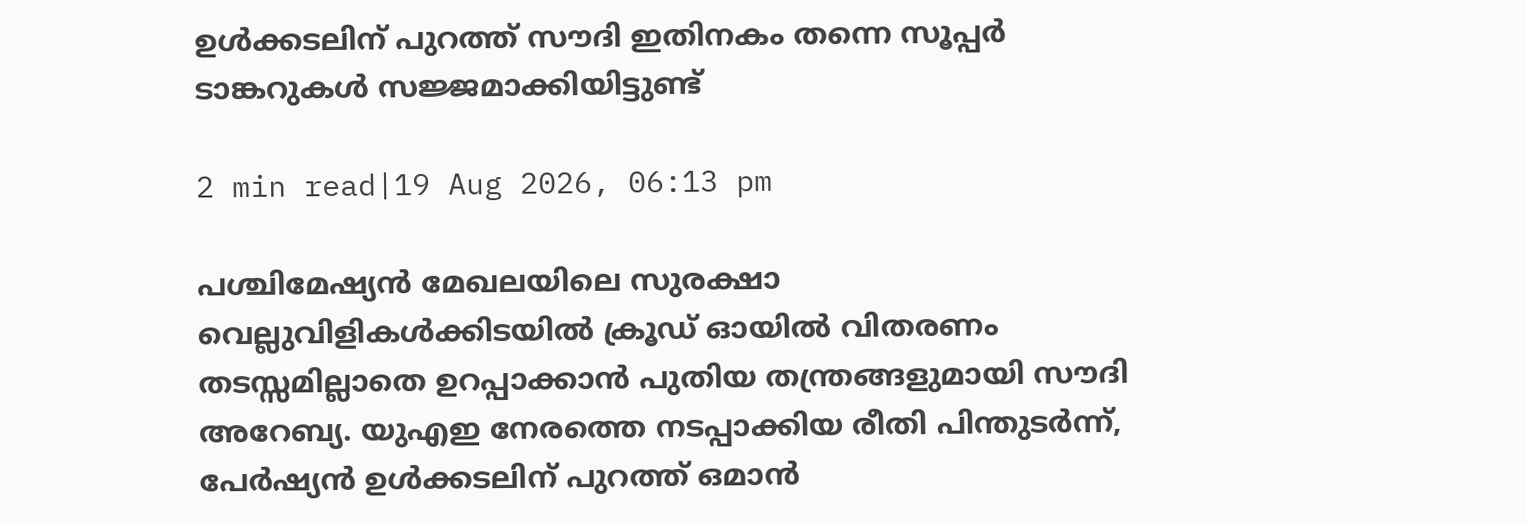ഉൾക്കടലിന് പുറത്ത് സൗദി ഇതിനകം തന്നെ സൂപ്പർ ടാങ്കറുകൾ സജ്ജമാക്കിയിട്ടുണ്ട്

2 min read|19 Aug 2026, 06:13 pm

പശ്ചിമേഷ്യൻ മേഖലയിലെ സുരക്ഷാ വെല്ലുവിളികൾക്കിടയിൽ ക്രൂഡ് ഓയിൽ വിതരണം തടസ്സമില്ലാതെ ഉറപ്പാക്കാൻ പുതിയ തന്ത്രങ്ങളുമായി സൗദി അറേബ്യ. യുഎഇ നേരത്തെ നടപ്പാക്കിയ രീതി പിന്തുടർന്ന്, പേർഷ്യൻ ഉൾക്കടലിന് പുറത്ത് ഒമാൻ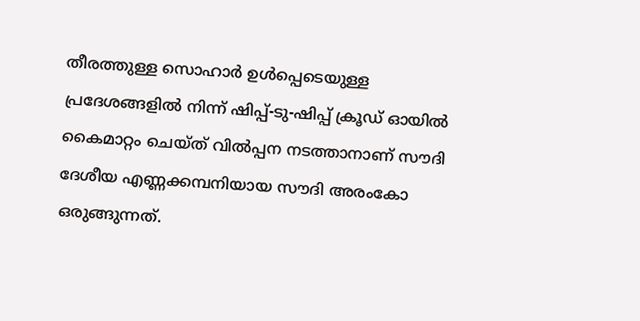തീരത്തുള്ള സൊഹാർ ഉൾപ്പെടെയുള്ള പ്രദേശങ്ങളിൽ നിന്ന് ഷിപ്പ്-ടു-ഷിപ്പ് ക്രൂഡ് ഓയിൽ കൈമാറ്റം ചെയ്ത് വിൽപ്പന നടത്താനാണ് സൗദി ദേശീയ എണ്ണക്കമ്പനിയായ സൗദി അരംകോ ഒരുങ്ങുന്നത്.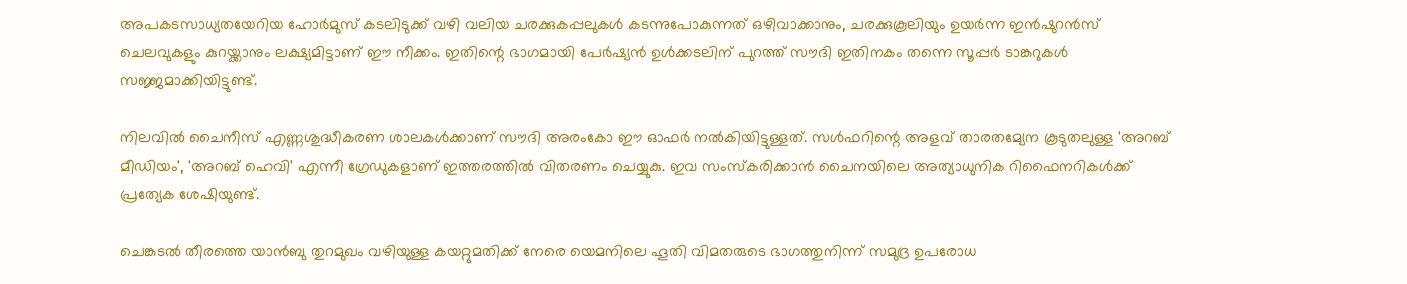അപകടസാധ്യതയേറിയ ഹോർമുസ് കടലിടുക്ക് വഴി വലിയ ചരക്കുകപ്പലുകൾ കടന്നുപോകുന്നത് ഒഴിവാക്കാനും, ചരക്കുകൂലിയും ഉയർന്ന ഇൻഷുറൻസ് ചെലവുകളും കുറയ്ക്കാനും ലക്ഷ്യമിട്ടാണ് ഈ നീക്കം. ഇതിന്റെ ഭാഗമായി പേർഷ്യൻ ഉൾക്കടലിന് പുറത്ത് സൗദി ഇതിനകം തന്നെ സൂപ്പർ ടാങ്കറുകൾ സജ്ജമാക്കിയിട്ടുണ്ട്.

നിലവിൽ ചൈനീസ് എണ്ണശുദ്ധീകരണ ശാലകൾക്കാണ് സൗദി അരംകോ ഈ ഓഫർ നൽകിയിട്ടുള്ളത്. സൾഫറിന്റെ അളവ് താരതമ്യേന കൂടുതലുള്ള 'അറബ് മീഡിയം', 'അറബ് ഹെവി' എന്നീ ഗ്രേഡുകളാണ് ഇത്തരത്തില്‍ വിതരണം ചെയ്യുകു. ഇവ സംസ്കരിക്കാൻ ചൈനയിലെ അത്യാധുനിക റിഫൈനറികൾക്ക് പ്രത്യേക ശേഷിയുണ്ട്.

ചെങ്കടൽ തീരത്തെ യാൻബു തുറമുഖം വഴിയുള്ള കയറ്റുമതിക്ക് നേരെ യെമനിലെ ഹൂതി വിമതരുടെ ഭാഗത്തുനിന്ന് സമുദ്ര ഉപരോധ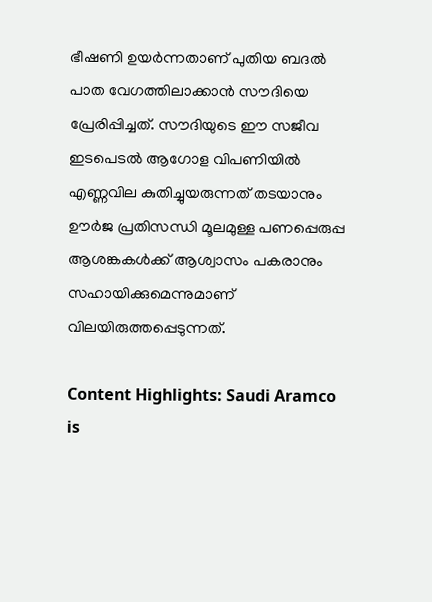ഭീഷണി ഉയർന്നതാണ് പുതിയ ബദൽ പാത വേഗത്തിലാക്കാൻ സൗദിയെ പ്രേരിപ്പിച്ചത്. സൗദിയുടെ ഈ സജീവ ഇടപെടൽ ആഗോള വിപണിയിൽ എണ്ണവില കുതിച്ചുയരുന്നത് തടയാനും ഊർജ പ്രതിസന്ധി മൂലമുള്ള പണപ്പെരുപ്പ ആശങ്കകൾക്ക് ആശ്വാസം പകരാനും സഹായിക്കുമെന്നുമാണ് വിലയിരുത്തപ്പെടുന്നത്.

Content Highlights: Saudi Aramco is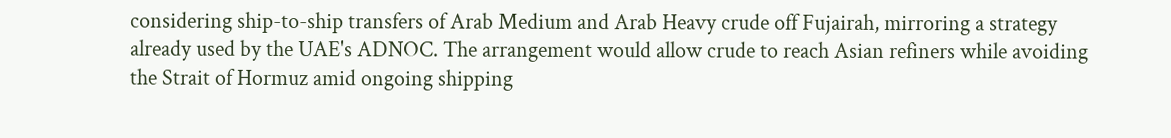considering ship-to-ship transfers of Arab Medium and Arab Heavy crude off Fujairah, mirroring a strategy already used by the UAE's ADNOC. The arrangement would allow crude to reach Asian refiners while avoiding the Strait of Hormuz amid ongoing shipping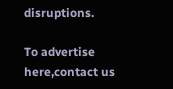disruptions.

To advertise here,contact us